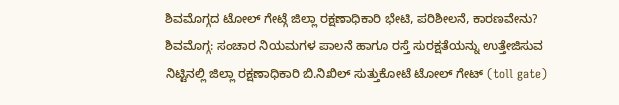ಶಿವಮೊಗ್ಗದ ಟೋಲ್ ಗೇಟ್ಗೆ ಜಿಲ್ಲಾ ರಕ್ಷಣಾಧಿಕಾರಿ ಭೇಟಿ, ಪರಿಶೀಲನೆ, ಕಾರಣವೇನು?
ಶಿವಮೊಗ್ಗ: ಸಂಚಾರ ನಿಯಮಗಳ ಪಾಲನೆ ಹಾಗೂ ರಸ್ತೆ ಸುರಕ್ಷತೆಯನ್ನು ಉತ್ತೇಜಿಸುವ ನಿಟ್ಟಿನಲ್ಲಿ ಜಿಲ್ಲಾ ರಕ್ಷಣಾಧಿಕಾರಿ ಬಿ.ನಿಖಿಲ್ ಸುತ್ತುಕೋಟೆ ಟೋಲ್ ಗೇಟ್ (toll gate)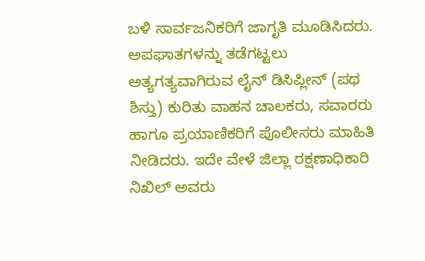ಬಳಿ ಸಾರ್ವಜನಿಕರಿಗೆ ಜಾಗೃತಿ ಮೂಡಿಸಿದರು. ಅಪಘಾತಗಳನ್ನು ತಡೆಗಟ್ಟಲು ಅತ್ಯಗತ್ಯವಾಗಿರುವ ಲೈನ್ ಡಿಸಿಪ್ಲೀನ್ (ಪಥ ಶಿಸ್ತು) ಕುರಿತು ವಾಹನ ಚಾಲಕರು, ಸವಾರರು ಹಾಗೂ ಪ್ರಯಾಣಿಕರಿಗೆ ಪೊಲೀಸರು ಮಾಹಿತಿ ನೀಡಿದರು. ಇದೇ ವೇಳೆ ಜಿಲ್ಲಾ ರಕ್ಷಣಾಧಿಕಾರಿ ನಿಖಿಲ್ ಅವರು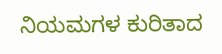ನಿಯಮಗಳ ಕುರಿತಾದ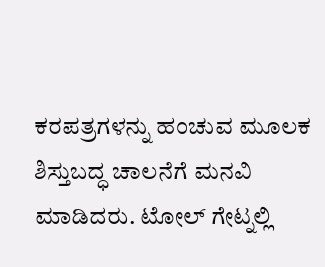ಕರಪತ್ರಗಳನ್ನು ಹಂಚುವ ಮೂಲಕ ಶಿಸ್ತುಬದ್ಧ ಚಾಲನೆಗೆ ಮನವಿ ಮಾಡಿದರು. ಟೋಲ್ ಗೇಟ್ನಲ್ಲಿ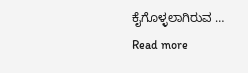ಕೈಗೊಳ್ಳಲಾಗಿರುವ … Read more